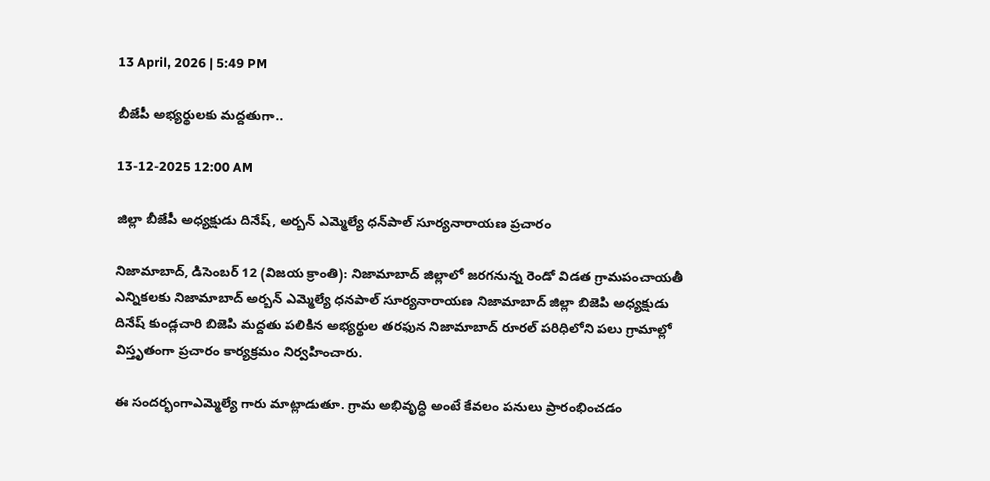13 April, 2026 | 5:49 PM

బీజేపీ అభ్యర్థులకు మద్దతుగా..

13-12-2025 12:00 AM

జిల్లా బీజేపీ అధ్యక్షుడు దినేష్, అర్బన్ ఎమ్మెల్యే ధన్‌పాల్ సూర్యనారాయణ ప్రచారం

నిజామాబాద్, డిసెంబర్ 12 (విజయ క్రాంతి): నిజామాబాద్ జిల్లాలో జరగనున్న రెండో విడత గ్రామపంచాయతీ ఎన్నికలకు నిజామాబాద్ అర్బన్ ఎమ్మెల్యే ధనపాల్ సూర్యనారాయణ నిజామాబాద్ జిల్లా బిజెపి అధ్యక్షుడు దినేష్ కుండ్లచారి బిజెపి మద్దతు పలికిన అభ్యర్థుల తరఫున నిజామాబాద్ రూరల్ పరిధిలోని పలు గ్రామాల్లో విస్తృతంగా ప్రచారం కార్యక్రమం నిర్వహించారు.

ఈ సందర్భంగాఎమ్మెల్యే గారు మాట్లాడుతూ. గ్రామ అభివృద్ధి అంటే కేవలం పనులు ప్రారంభించడం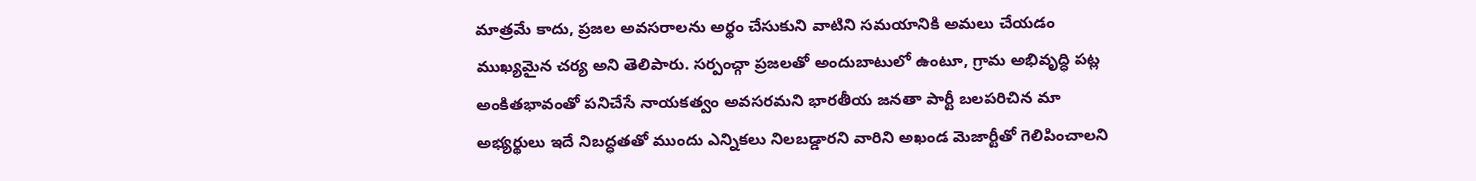మాత్రమే కాదు, ప్రజల అవసరాలను అర్థం చేసుకుని వాటిని సమయానికి అమలు చేయడం ముఖ్యమైన చర్య అని తెలిపారు. సర్పంచ్గా ప్రజలతో అందుబాటులో ఉంటూ, గ్రామ అభివృద్ధి పట్ల అంకితభావంతో పనిచేసే నాయకత్వం అవసరమని భారతీయ జనతా పార్టీ బలపరిచిన మా అభ్యర్థులు ఇదే నిబద్ధతతో ముందు ఎన్నికలు నిలబడ్డారని వారిని అఖండ మెజార్టీతో గెలిపించాలని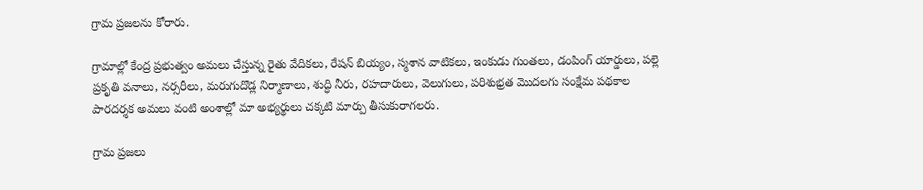గ్రామ ప్రజలను కోరారు.

గ్రామాల్లో కేంద్ర ప్రభుత్వం అమలు చేస్తున్న రైతు వేదికలు, రేషన్ బియ్యం, స్మశాన వాటికలు, ఇంకుడు గుంతలు, డంపింగ్ యార్డులు, పల్లె ప్రకృతి వనాలు, నర్సరీలు, మరుగుదొడ్ల నిర్మాణాలు, శుద్ధి నీరు, రహదారులు, వెలుగులు, పరిశుభ్రత మొదలగు సంక్షేమ పథకాల పారదర్శక అమలు వంటి అంశాల్లో మా అభ్యర్థులు చక్కటి మార్పు తీసుకురాగలరు.

గ్రామ ప్రజలు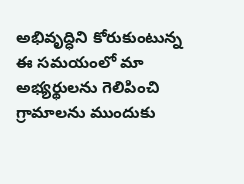అభివృద్ధిని కోరుకుంటున్న ఈ సమయంలో మా అభ్యర్థులను గెలిపించి గ్రామాలను ముందుకు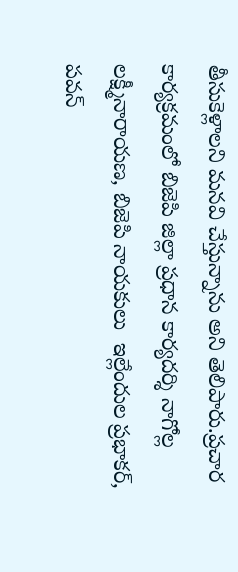తీసుకెళ్లాలని మనవి చేస్తున్నాను అని తెలిపారు.ప్రచార కార్యక్రమంలో బిజెపి జిల్లా ప్రధాన కార్యదర్శి నాగోల్ల లక్ష్మీనారాయణ, బిజెపి నాయకులు  ఇల్లేందుల ప్రభాకర్, పవన్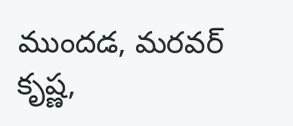ముందడ, మరవర్ కృష్ణ,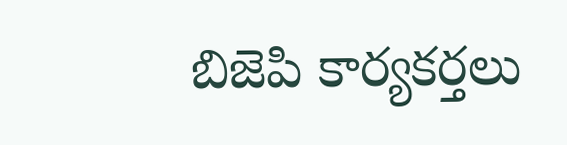బిజెపి కార్యకర్తలు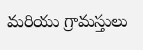మరియు గ్రామస్తులు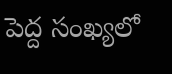పెద్ద సంఖ్యలో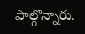పాల్గొన్నారు.